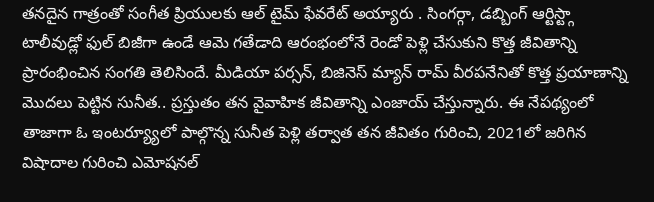తనదైన గాత్రంతో సంగీత ప్రియులకు ఆల్ టైమ్ ఫేవరేట్ అయ్యారు . సింగర్గా, డబ్బింగ్ ఆర్టిస్ట్గా టాలీవుడ్లో ఫుల్ బిజీగా ఉండే ఆమె గతేడాది ఆరంభంలోనే రెండో పెళ్లి చేసుకుని కొత్త జీవితాన్ని ప్రారంభించిన సంగతి తెలిసిందే. మీడియా పర్సన్, బిజినెస్ మ్యాన్ రామ్ వీరపనేనితో కొత్త ప్రయాణాన్ని మొదలు పెట్టిన సునీత.. ప్రస్తుతం తన వైవాహిక జీవితాన్ని ఎంజాయ్ చేస్తున్నారు. ఈ నేపథ్యంలో తాజాగా ఓ ఇంటర్య్యూలో పాల్గొన్న సునీత పెళ్లి తర్వాత తన జీవితం గురించి, 2021లో జరిగిన విషాదాల గురించి ఎమోషనల్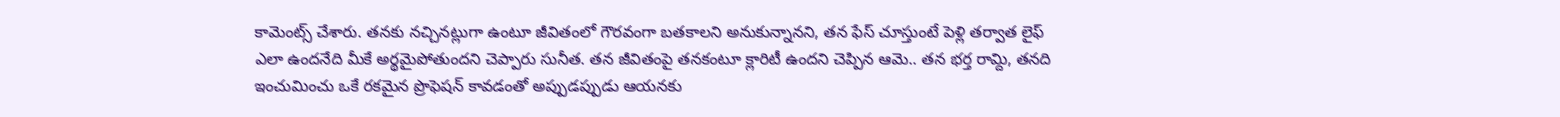కామెంట్స్ చేశారు. తనకు నచ్చినట్లుగా ఉంటూ జీవితంలో గౌరవంగా బతకాలని అనుకున్నానని, తన ఫేస్ చూస్తుంటే పెళ్లి తర్వాత లైఫ్ ఎలా ఉందనేది మీకే అర్థమైపోతుందని చెప్పారు సునీత. తన జీవితంపై తనకంటూ క్లారిటీ ఉందని చెప్పిన ఆమె.. తన భర్త రామ్ది, తనది ఇంచుమించు ఒకే రకమైన ప్రొఫెషన్ కావడంతో అప్పుడప్పుడు ఆయనకు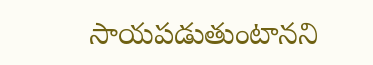సాయపడుతుంటానని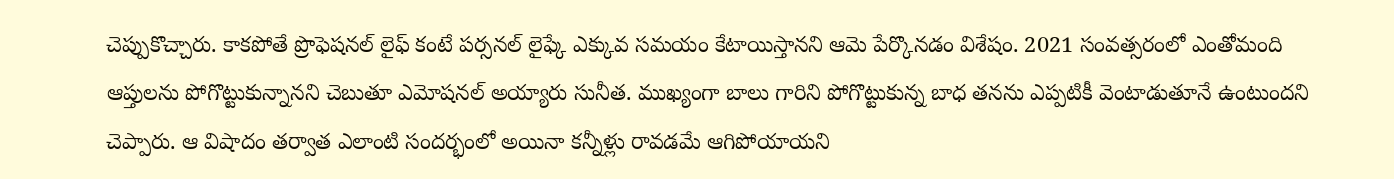చెప్పుకొచ్చారు. కాకపోతే ప్రొఫెషనల్ లైఫ్ కంటే పర్సనల్ లైఫ్కే ఎక్కువ సమయం కేటాయిస్తానని ఆమె పేర్కొనడం విశేషం. 2021 సంవత్సరంలో ఎంతోమంది ఆప్తులను పోగొట్టుకున్నానని చెబుతూ ఎమోషనల్ అయ్యారు సునీత. ముఖ్యంగా బాలు గారిని పోగొట్టుకున్న బాధ తనను ఎప్పటికీ వెంటాడుతూనే ఉంటుందని చెప్పారు. ఆ విషాదం తర్వాత ఎలాంటి సందర్భంలో అయినా కన్నీళ్లు రావడమే ఆగిపోయాయని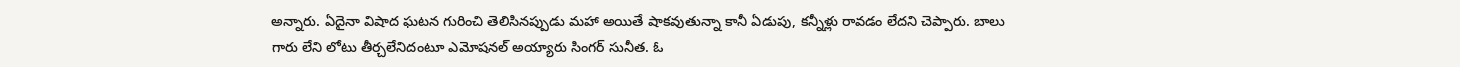అన్నారు. ఏదైనా విషాద ఘటన గురించి తెలిసినప్పుడు మహా అయితే షాకవుతున్నా కానీ ఏడుపు, కన్నీళ్లు రావడం లేదని చెప్పారు. బాలు గారు లేని లోటు తీర్చలేనిదంటూ ఎమోషనల్ అయ్యారు సింగర్ సునీత. ఓ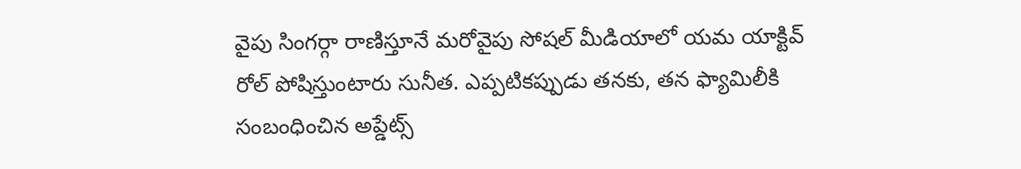వైపు సింగర్గా రాణిస్తూనే మరోవైపు సోషల్ మీడియాలో యమ యాక్టివ్ రోల్ పోషిస్తుంటారు సునీత. ఎప్పటికప్పుడు తనకు, తన ఫ్యామిలీకి సంబంధించిన అప్డేట్స్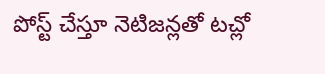పోస్ట్ చేస్తూ నెటిజన్లతో టచ్లో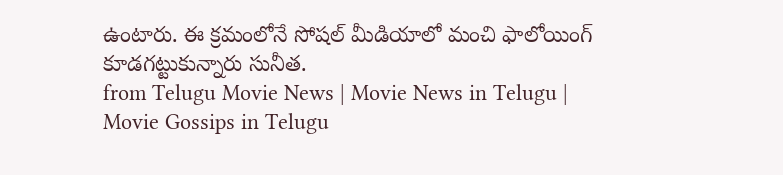ఉంటారు. ఈ క్రమంలోనే సోషల్ మీడియాలో మంచి ఫాలోయింగ్ కూడగట్టుకున్నారు సునీత.
from Telugu Movie News | Movie News in Telugu | Movie Gossips in Telugu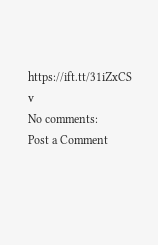https://ift.tt/31iZxCS
v
No comments:
Post a Comment